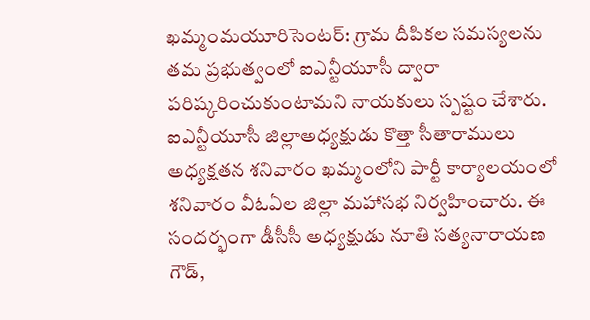ఖమ్మంమయూరిసెంటర్: గ్రామ దీపికల సమస్యలను తమ ప్రభుత్వంలో ఐఎన్టీయూసీ ద్వారా పరిష్కరించుకుంటామని నాయకులు స్పష్టం చేశారు. ఐఎన్టీయూసీ జిల్లాఅధ్యక్షుడు కొత్తా సీతారాములు అధ్యక్షతన శనివారం ఖమ్మంలోని పార్టీ కార్యాలయంలో శనివారం వీఓఏల జిల్లా మహాసభ నిర్వహించారు. ఈ సందర్భంగా డీసీసీ అధ్యక్షుడు నూతి సత్యనారాయణ గౌడ్,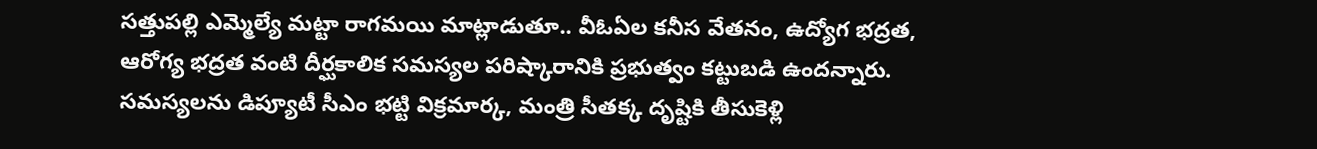సత్తుపల్లి ఎమ్మెల్యే మట్టా రాగమయి మాట్లాడుతూ.. వీఓఏల కనీస వేతనం, ఉద్యోగ భద్రత, ఆరోగ్య భద్రత వంటి దీర్ఘకాలిక సమస్యల పరిష్కారానికి ప్రభుత్వం కట్టుబడి ఉందన్నారు. సమస్యలను డిప్యూటీ సీఎం భట్టి విక్రమార్క, మంత్రి సీతక్క దృష్టికి తీసుకెళ్లి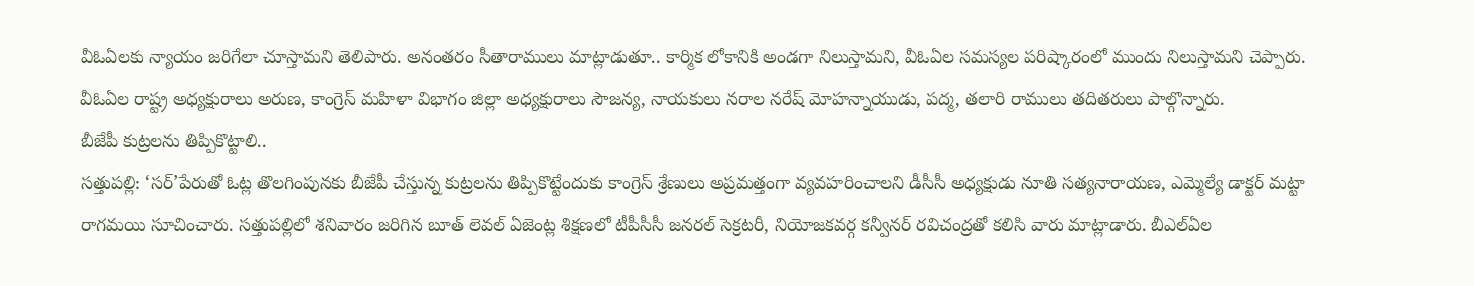వీఓఏలకు న్యాయం జరిగేలా చూస్తామని తెలిపారు. అనంతరం సీతారాములు మాట్లాడుతూ.. కార్మిక లోకానికి అండగా నిలుస్తామని, వీఓఏల సమస్యల పరిష్కారంలో ముందు నిలుస్తామని చెప్పారు. వీఓఏల రాష్ట్ర అధ్యక్షురాలు అరుణ, కాంగ్రెస్ మహిళా విభాగం జిల్లా అధ్యక్షురాలు సౌజన్య, నాయకులు నరాల నరేష్ మోహన్నాయుడు, పద్మ, తలారి రాములు తదితరులు పాల్గొన్నారు.
బీజేపీ కుట్రలను తిప్పికొట్టాలి..
సత్తుపల్లి: ‘సర్’పేరుతో ఓట్ల తొలగింపునకు బీజేపీ చేస్తున్న కుట్రలను తిప్పికొట్టేందుకు కాంగ్రెస్ శ్రేణులు అప్రమత్తంగా వ్యవహరించాలని డీసీసీ అధ్యక్షుడు నూతి సత్యనారాయణ, ఎమ్మెల్యే డాక్టర్ మట్టా రాగమయి సూచించారు. సత్తుపల్లిలో శనివారం జరిగిన బూత్ లెవల్ ఏజెంట్ల శిక్షణలో టీపీసీసీ జనరల్ సెక్రటరీ, నియోజకవర్గ కన్వీనర్ రవిచంద్రతో కలిసి వారు మాట్లాడారు. బీఎల్ఏల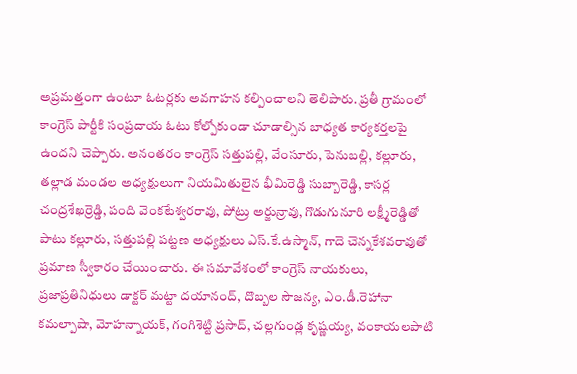అప్రమత్తంగా ఉంటూ ఓటర్లకు అవగాహన కల్పించాలని తెలిపారు. ప్రతీ గ్రామంలో కాంగ్రెస్ పార్టీకి సంప్రదాయ ఓటు కోల్పోకుండా చూడాల్సిన బాధ్యత కార్యకర్తలపై ఉందని చెప్పారు. అనంతరం కాంగ్రెస్ సత్తుపల్లి, వేంసూరు, పెనుబల్లి, కల్లూరు, తల్లాడ మండల అధ్యక్షులుగా నియమితులైన భీమిరెడ్డి సుబ్బారెడ్డి, కాసర్ల చంద్రశేఖర్రెడ్డి, పంది వెంకటేశ్వరరావు, పోట్రు అర్జున్రావు, గొడుగునూరి లక్ష్మీరెడ్డితో పాటు కల్లూరు, సత్తుపల్లి పట్టణ అధ్యక్షులు ఎస్.కే.ఉస్మాన్, గాదె చెన్నకేశవరావుతో ప్రమాణ స్వీకారం చేయించారు. ఈ సమావేశంలో కాంగ్రెస్ నాయకులు, ప్రజాప్రతినిధులు డాక్టర్ మట్టా దయానంద్, దొబ్బల సౌజన్య, ఎం.డీ.రెహానా కమల్పాషా, మోహన్నాయక్, గంగిశెట్టి ప్రసాద్, చల్లగుండ్ల కృష్ణయ్య, వంకాయలపాటి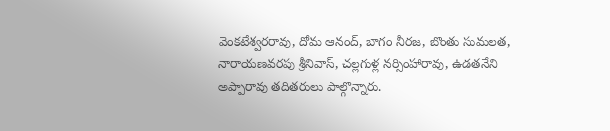వెంకటేశ్వరరావు, దోమ ఆనంద్, బాగం నీరజ, బొంతు సుమలత, నారాయణవరపు శ్రీనివాస్, చల్లగుళ్ల నర్సింహారావు, ఉడతనేని అప్పారావు తదితరులు పాల్గొన్నారు.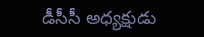డీసీసీ అధ్యక్షుడు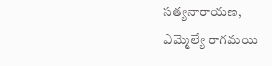సత్యనారాయణ,
ఎమ్మెల్యే రాగమయి